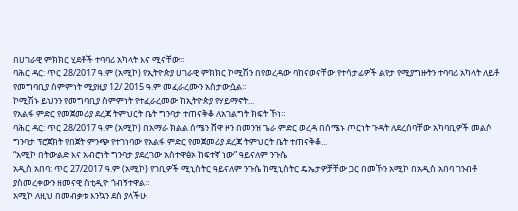በሀገራዊ ምክክር ሂደቶች ተባባሪ አካላት እና ሚናቸው።
ባሕር ዳር: ጥር 28/2017 ዓ.ም (አሚኮ) የኢትዮጵያ ሀገራዊ ምክክር ኮሚሽን በየወረዳው ባከናወናቸው የተሳታፊዎች ልየታ የሚያግዙትን ተባባሪ አካላት ለይቶ የመግባቢያ ስምምነት ሚያዚያ 12/ 2015 ዓ.ም መፈራረሙን አስታውሷል።
ኮሚሽኑ ይህንን የመግባቢያ ስምምነት የተፈራረመው ከኢትዮጵያ የሃይማኖት...
የአልፋ ምድር የመጀመሪያ ደረጃ ትምህርት ቤት ግንባታ ተጠናቅቆ ለአገልግት ክፍት ኾነ።
ባሕር ዳር: ጥር 28/2017 ዓ.ም (አሚኮ) በአማራ ክልል ሰሜን ሸዋ ዞን በመንዝ ጌራ ምድር ወረዳ በሰሜኑ ጦርነት ጉዳት ለደረሰባቸው አካባቢዎች መልሶ ግንባታ ፕሮጀክት የበጀት ምንጭ የተገነባው የአልፋ ምድር የመጀመሪያ ደረጃ ትምህርት ቤት ተጠናቅቆ...
“አሚኮ በትውልድ እና አብሮነት ግንባታ ያደረገው አስተዋፅኦ ከፍተኛ ነው” ዓይናለም ንጉሴ
አዲስ አበባ: ጥር 27/2017 ዓ.ም (አሚኮ) የገቢዎች ሚኒስትር ዓይናለም ንጉሴ ከሚኒስትር ዴኤታዎቻቸው ጋር በመኾን አሚኮ በአዲስ አበባ ገንብቶ ያስመረቀውን ዘመናዊ ስቲዲዮ ጎብኝተዋል።
አሚኮ ለዚህ በመብቃቱ እንኳን ደስ ያላችሁ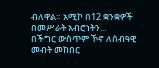ብለዋል። አሚኮ በ12 ቋንቋዎች በመሥራት አብሮነትን...
በችግር ውስጥም ኾኖ ለሰብዓዊ መብት መከበር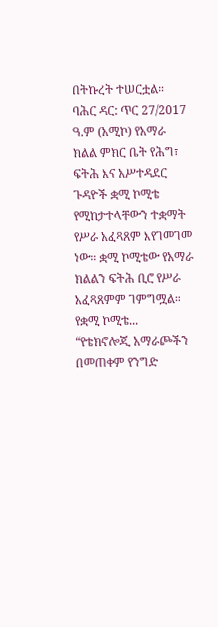በትኩረት ተሠርቷል።
ባሕር ዳር: ጥር 27/2017 ዓ.ም (አሚኮ) የአማራ ክልል ምክር ቤት የሕግ፣ ፍትሕ እና አሥተዳደር ጉዳዮች ቋሚ ኮሚቴ የሚከታተላቸውን ተቋማት የሥራ አፈጻጸም እየገመገመ ነው። ቋሚ ኮሚቴው የአማራ ክልልን ፍትሕ ቢሮ የሥራ አፈጻጸምም ገምግሟል። የቋሚ ኮሚቴ...
“የቴክኖሎጂ አማራጮችን በመጠቀም የንግድ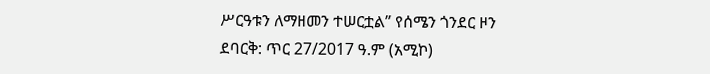ሥርዓቱን ለማዘመን ተሠርቷል” የሰሜን ጎንደር ዞን
ደባርቅ: ጥር 27/2017 ዓ.ም (አሚኮ)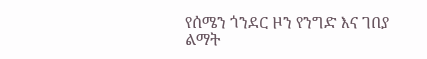የሰሜን ጎንደር ዞን የንግድ እና ገበያ ልማት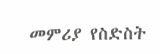መምሪያ የስድስት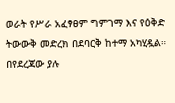ወራት የሥራ አፈፃፀም ግምገማ እና የዕቅድ ትውውቅ መድረክ በደባርቅ ከተማ አካሂዷል። በየደረጃው ያሉ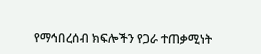የማኅበረሰብ ክፍሎችን የጋራ ተጠቃሚነት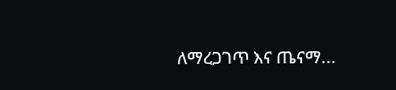ለማረጋገጥ እና ጤናማ...